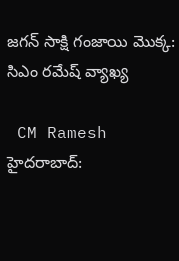జగన్ సాక్షి గంజాయి మొక్క: సిఎం రమేష్ వ్యాఖ్య

 CM Ramesh
హైదరాబాద్: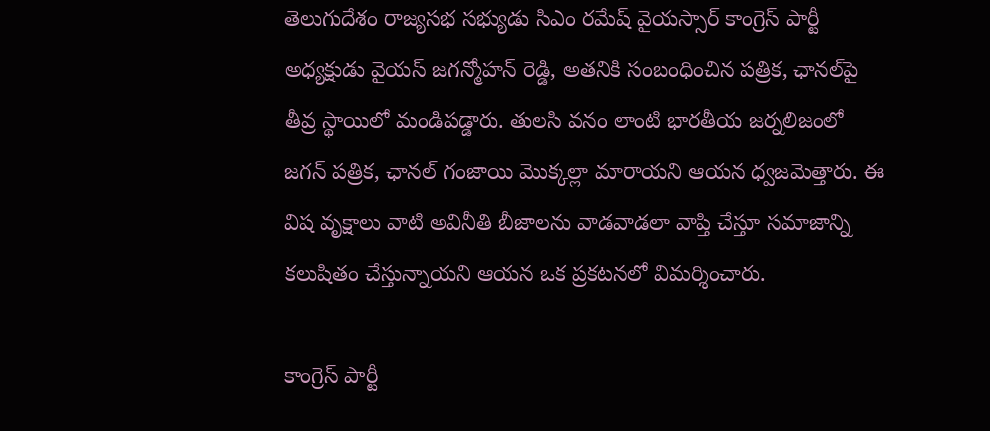తెలుగుదేశం రాజ్యసభ సభ్యుడు సిఎం రమేష్ వైయస్సార్ కాంగ్రెస్ పార్టీ అధ్యక్షుడు వైయస్ జగన్మోహన్ రెడ్డి, అతనికి సంబంధించిన పత్రిక, ఛానల్‌పై తీవ్ర స్థాయిలో మండిపడ్డారు. తులసి వనం లాంటి భారతీయ జర్నలిజంలో జగన్ పత్రిక, ఛానల్ గంజాయి మొక్కల్లా మారాయని ఆయన ధ్వజమెత్తారు. ఈ విష వృక్షాలు వాటి అవినీతి బీజాలను వాడవాడలా వాప్తి చేస్తూ సమాజాన్ని కలుషితం చేస్తున్నాయని ఆయన ఒక ప్రకటనలో విమర్శించారు.

కాంగ్రెస్ పార్టీ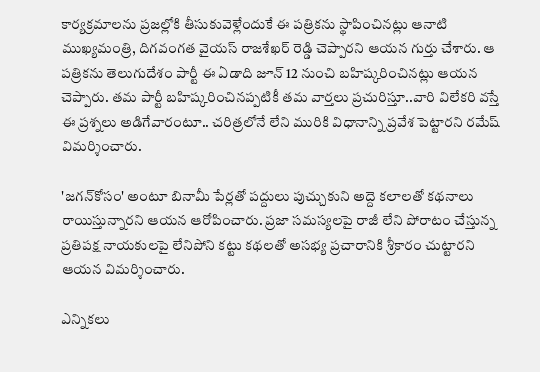కార్యక్రమాలను ప్రజల్లోకి తీసుకువెళ్లేందుకే ఈ పత్రికను స్థాపించినట్లు ఆనాటి ముఖ్యమంత్రి, దిగవంగత వైయస్ రాజశేఖర్ రెడ్డి చెప్పారని ఆయన గుర్తు చేశారు. ఆ పత్రికను తెలుగుదేశం పార్టీ ఈ ఏడాది జూన్ 12 నుంచి బహిష్కరించినట్లు ఆయన చెప్పారు. తమ పార్టీ బహిష్కరించినప్పటికీ తమ వార్తలు ప్రచురిస్తూ..వారి విలేకరి వస్తే ఈ ప్రశ్నలు అడిగేవారంటూ.. చరిత్రలోనే లేని మురికి విధానాన్ని ప్రవేశ పెట్టారని రమేష్ విమర్శించారు.

'జగన్‌కోసం' అంటూ బినామీ పేర్లతో పద్దులు పుచ్చుకుని అద్దె కలాలతో కథనాలు రాయిస్తున్నారని ఆయన ఆరోపించారు. ప్రజా సమస్యలపై రాజీ లేని పోరాటం చేస్తున్న ప్రతిపక్ష నాయకులపై లేనిపోని కట్టు కథలతో అసభ్య ప్రచారానికి శ్రీకారం చుట్టారని ఆయన విమర్శించారు.

ఎన్నికలు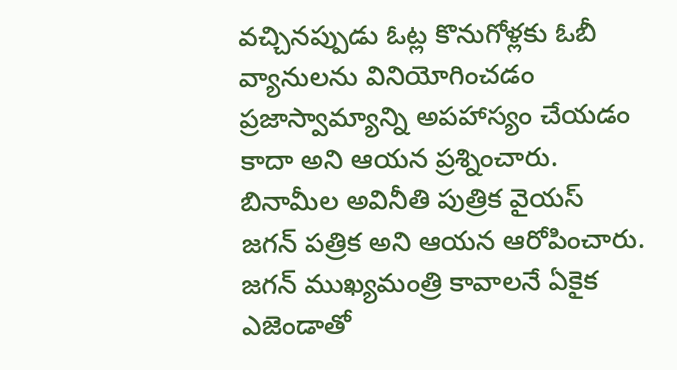వచ్చినప్పుడు ఓట్ల కొనుగోళ్లకు ఓబీ వ్యానులను వినియోగించడం ప్రజాస్వామ్యాన్ని అపహాస్యం చేయడం కాదా అని ఆయన ప్రశ్నించారు. బినామీల అవినీతి పుత్రిక వైయస్ జగన్ పత్రిక అని ఆయన ఆరోపించారు. జగన్ ముఖ్యమంత్రి కావాలనే ఏకైక ఎజెండాతో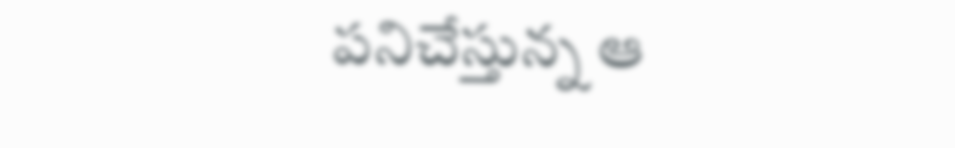పనిచేస్తున్న ఆ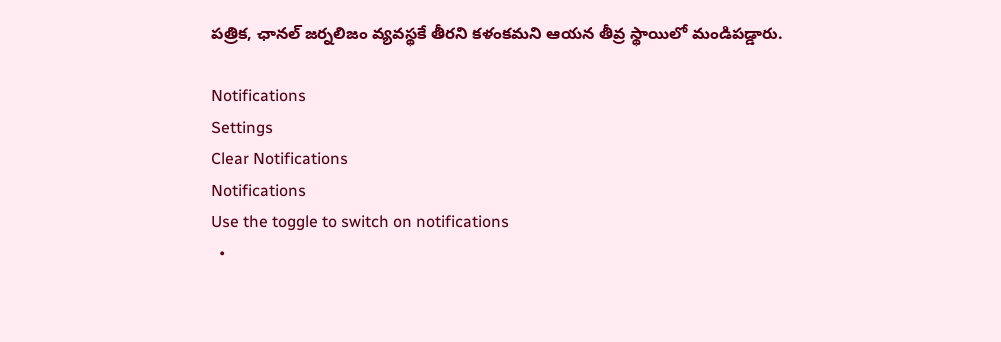పత్రిక, ఛానల్ జర్నలిజం వ్యవస్థకే తీరని కళంకమని ఆయన తీవ్ర స్థాయిలో మండిపడ్డారు.

Notifications
Settings
Clear Notifications
Notifications
Use the toggle to switch on notifications
  •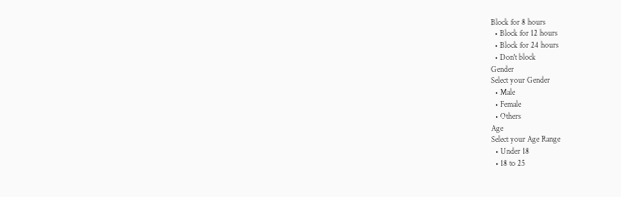Block for 8 hours
  • Block for 12 hours
  • Block for 24 hours
  • Don't block
Gender
Select your Gender
  • Male
  • Female
  • Others
Age
Select your Age Range
  • Under 18
  • 18 to 25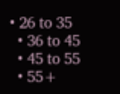• 26 to 35
  • 36 to 45
  • 45 to 55
  • 55+